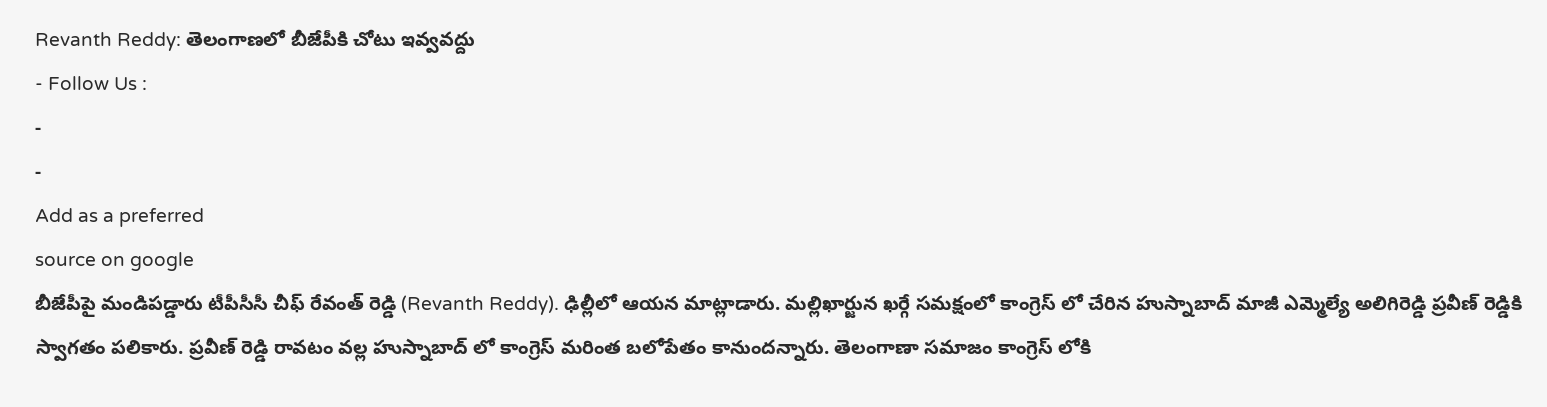Revanth Reddy: తెలంగాణలో బీజేపీకి చోటు ఇవ్వవద్దు
- Follow Us :
-
-
Add as a preferred
source on google
బీజేపీపై మండిపడ్డారు టీపీసీసీ చీఫ్ రేవంత్ రెడ్డి (Revanth Reddy). ఢిల్లీలో ఆయన మాట్లాడారు. మల్లిఖార్జున ఖర్గే సమక్షంలో కాంగ్రెస్ లో చేరిన హుస్నాబాద్ మాజీ ఎమ్మెల్యే అలిగిరెడ్డి ప్రవీణ్ రెడ్డికి స్వాగతం పలికారు. ప్రవీణ్ రెడ్డి రావటం వల్ల హుస్నాబాద్ లో కాంగ్రెస్ మరింత బలోపేతం కానుందన్నారు. తెలంగాణా సమాజం కాంగ్రెస్ లోకి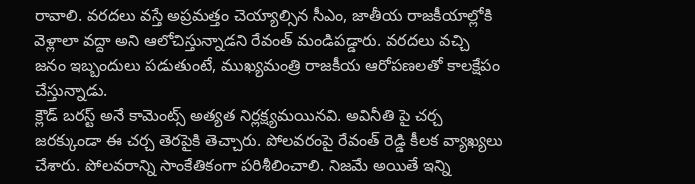రావాలి. వరదలు వస్తే అప్రమత్తం చెయ్యాల్సిన సీఎం, జాతీయ రాజకీయాల్లోకి వెళ్లాలా వద్దా అని ఆలోచిస్తున్నాడని రేవంత్ మండిపడ్డారు. వరదలు వచ్చి జనం ఇబ్బందులు పడుతుంటే, ముఖ్యమంత్రి రాజకీయ ఆరోపణలతో కాలక్షేపం చేస్తున్నాడు.
క్లౌడ్ బరస్ట్ అనే కామెంట్స్ అత్యత నిర్లక్ష్యమయినవి. అవినీతి పై చర్చ జరక్కుండా ఈ చర్చ తెరపైకి తెచ్చారు. పోలవరంపై రేవంత్ రెడ్డి కీలక వ్యాఖ్యలు చేశారు. పోలవరాన్ని సాంకేతికంగా పరిశీలించాలి. నిజమే అయితే ఇన్ని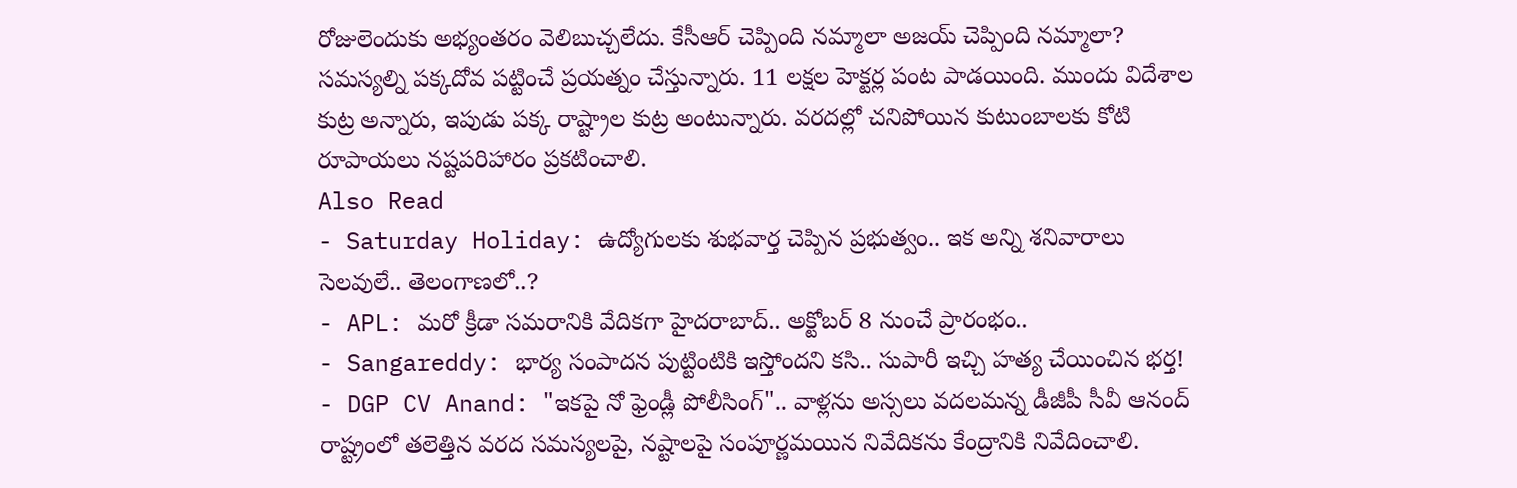రోజులెందుకు అభ్యంతరం వెలిబుచ్చలేదు. కేసీఆర్ చెప్పింది నమ్మాలా అజయ్ చెప్పింది నమ్మాలా? సమస్యల్ని పక్కదోవ పట్టించే ప్రయత్నం చేస్తున్నారు. 11 లక్షల హెక్టర్ల పంట పాడయింది. ముందు విదేశాల కుట్ర అన్నారు, ఇపుడు పక్క రాష్ట్రాల కుట్ర అంటున్నారు. వరదల్లో చనిపోయిన కుటుంబాలకు కోటి రూపాయలు నష్టపరిహారం ప్రకటించాలి.
Also Read
- Saturday Holiday: ఉద్యోగులకు శుభవార్త చెప్పిన ప్రభుత్వం.. ఇక అన్ని శనివారాలు సెలవులే.. తెలంగాణలో..?
- APL: మరో క్రీడా సమరానికి వేదికగా హైదరాబాద్.. అక్టోబర్ 8 నుంచే ప్రారంభం..
- Sangareddy: భార్య సంపాదన పుట్టింటికి ఇస్తోందని కసి.. సుపారీ ఇచ్చి హత్య చేయించిన భర్త!
- DGP CV Anand: "ఇకపై నో ఫ్రెండ్లీ పోలీసింగ్".. వాళ్లను అస్సలు వదలమన్న డీజీపీ సీవీ ఆనంద్
రాష్ట్రంలో తలెత్తిన వరద సమస్యలపై, నష్టాలపై సంపూర్ణమయిన నివేదికను కేంద్రానికి నివేదించాలి.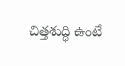చిత్తశుద్ధి ఉంటే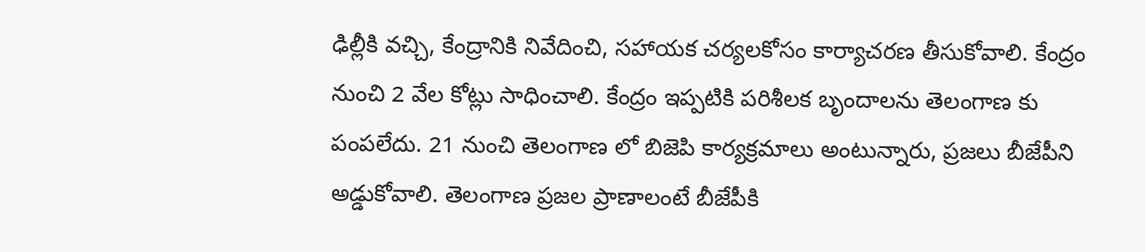ఢిల్లీకి వచ్చి, కేంద్రానికి నివేదించి, సహాయక చర్యలకోసం కార్యాచరణ తీసుకోవాలి. కేంద్రం నుంచి 2 వేల కోట్లు సాధించాలి. కేంద్రం ఇప్పటికి పరిశీలక బృందాలను తెలంగాణ కు పంపలేదు. 21 నుంచి తెలంగాణ లో బిజెపి కార్యక్రమాలు అంటున్నారు, ప్రజలు బీజేపీని అడ్డుకోవాలి. తెలంగాణ ప్రజల ప్రాణాలంటే బీజేపీకి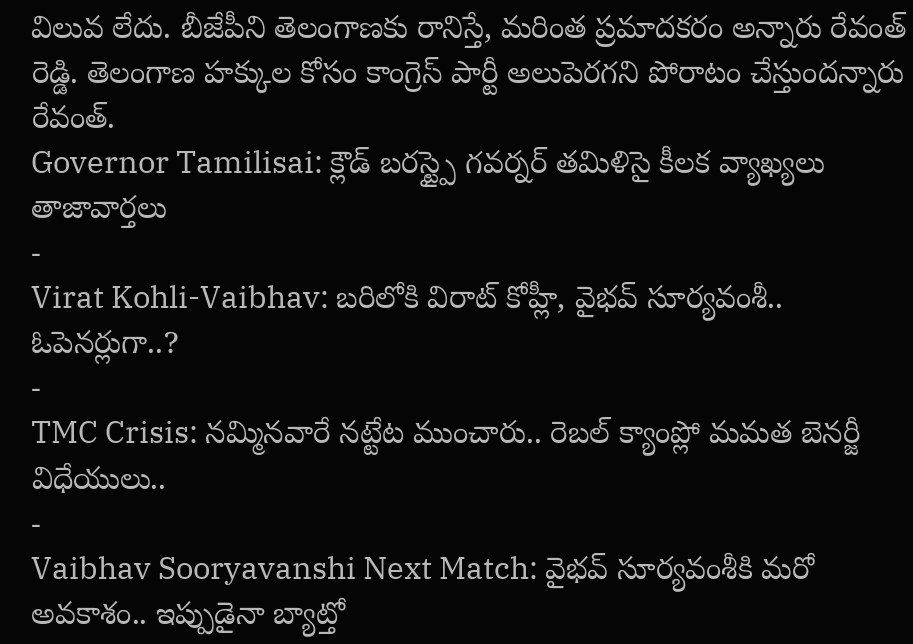విలువ లేదు. బీజేపీని తెలంగాణకు రానిస్తే, మరింత ప్రమాదకరం అన్నారు రేవంత్ రెడ్డి. తెలంగాణ హక్కుల కోసం కాంగ్రెస్ పార్టీ అలుపెరగని పోరాటం చేస్తుందన్నారు రేవంత్.
Governor Tamilisai: క్లౌడ్ బరస్ట్పై గవర్నర్ తమిళిసై కీలక వ్యాఖ్యలు
తాజావార్తలు
-
Virat Kohli-Vaibhav: బరిలోకి విరాట్ కోహ్లీ, వైభవ్ సూర్యవంశీ.. ఓపెనర్లుగా..?
-
TMC Crisis: నమ్మినవారే నట్టేట ముంచారు.. రెబల్ క్యాంప్లో మమత బెనర్జీ విధేయులు..
-
Vaibhav Sooryavanshi Next Match: వైభవ్ సూర్యవంశీకి మరో అవకాశం.. ఇప్పుడైనా బ్యాట్తో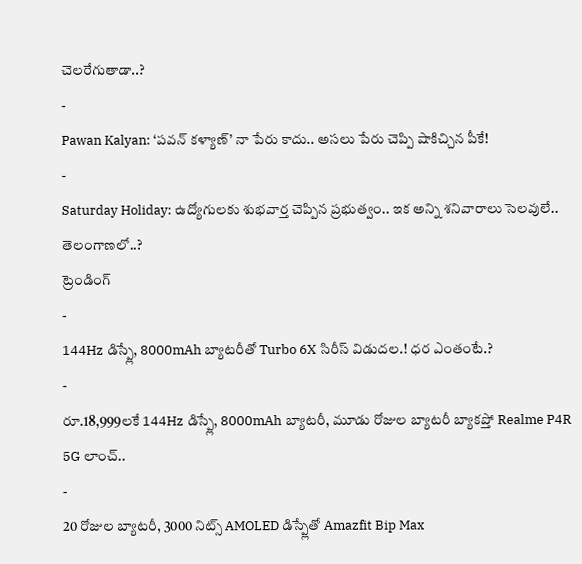చెలరేగుతాడా..?
-
Pawan Kalyan: ‘పవన్ కళ్యాణ్’ నా పేరు కాదు.. అసలు పేరు చెప్పి షాకిచ్చిన పీకే!
-
Saturday Holiday: ఉద్యోగులకు శుభవార్త చెప్పిన ప్రభుత్వం.. ఇక అన్ని శనివారాలు సెలవులే.. తెలంగాణలో..?
ట్రెండింగ్
-
144Hz డిస్ప్లే, 8000mAh బ్యాటరీతో Turbo 6X సిరీస్ విడుదల.! ధర ఎంతంటే.?
-
రూ.18,999లకే 144Hz డిస్ప్లే, 8000mAh బ్యాటరీ, మూడు రోజుల బ్యాటరీ బ్యాకప్తో Realme P4R 5G లాంచ్..
-
20 రోజుల బ్యాటరీ, 3000 నిట్స్ AMOLED డిస్ప్లేతో Amazfit Bip Max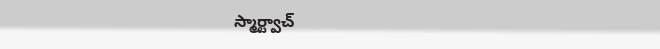స్మార్ట్వాచ్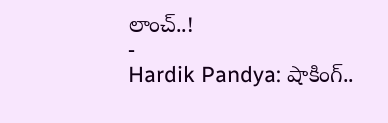లాంచ్..!
-
Hardik Pandya: షాకింగ్..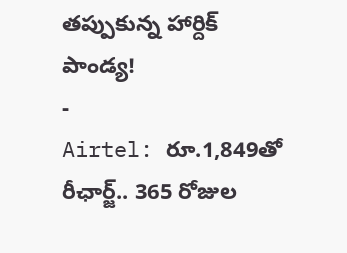తప్పుకున్న హార్దిక్ పాండ్య!
-
Airtel: రూ.1,849తో రీఛార్జ్.. 365 రోజుల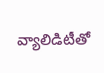వ్యాలిడిటీతో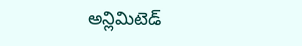అన్లిమిటెడ్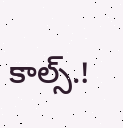కాల్స్.!